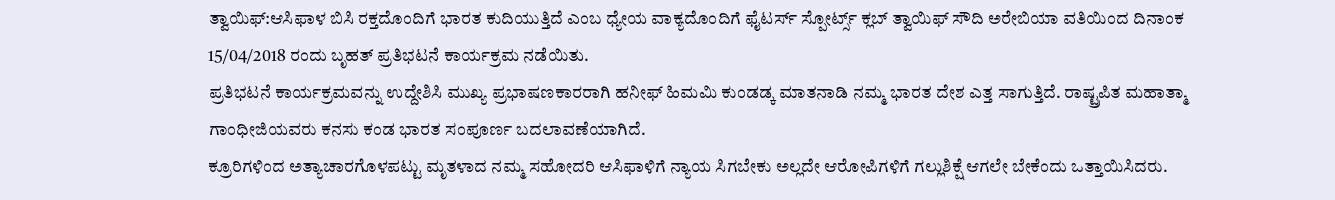ತ್ವಾಯಿಫ್:ಆಸಿಫಾಳ ಬಿಸಿ ರಕ್ತದೊಂದಿಗೆ ಭಾರತ ಕುದಿಯುತ್ತಿದೆ ಎಂಬ ಧ್ಯೇಯ ವಾಕ್ಯದೊಂದಿಗೆ ಫೈಟರ್ಸ್ ಸ್ಪೋರ್ಟ್ಸ್ ಕ್ಲಬ್ ತ್ವಾಯಿಫ್ ಸೌದಿ ಅರೇಬಿಯಾ ವತಿಯಿಂದ ದಿನಾಂಕ 15/04/2018 ರಂದು ಬೃಹತ್ ಪ್ರತಿಭಟನೆ ಕಾರ್ಯಕ್ರಮ ನಡೆಯಿತು.
ಪ್ರತಿಭಟನೆ ಕಾರ್ಯಕ್ರಮವನ್ನು ಉದ್ದೇಶಿಸಿ ಮುಖ್ಯ ಪ್ರಭಾಷಣಕಾರರಾಗಿ ಹನೀಫ್ ಹಿಮಮಿ ಕುಂಡಡ್ಕ ಮಾತನಾಡಿ ನಮ್ಮ ಭಾರತ ದೇಶ ಎತ್ತ ಸಾಗುತ್ತಿದೆ. ರಾಷ್ಟ್ರಪಿತ ಮಹಾತ್ಮಾ ಗಾಂಧೀಜಿಯವರು ಕನಸು ಕಂಡ ಭಾರತ ಸಂಪೂರ್ಣ ಬದಲಾವಣೆಯಾಗಿದೆ.
ಕ್ರೂರಿಗಳಿಂದ ಅತ್ಯಾಚಾರಗೊಳಪಟ್ಟು ಮೃತಳಾದ ನಮ್ಮ ಸಹೋದರಿ ಆಸಿಫಾಳಿಗೆ ನ್ಯಾಯ ಸಿಗಬೇಕು ಅಲ್ಲದೇ ಆರೋಪಿಗಳಿಗೆ ಗಲ್ಲುಶಿಕ್ಷೆ ಆಗಲೇ ಬೇಕೆಂದು ಒತ್ತಾಯಿಸಿದರು.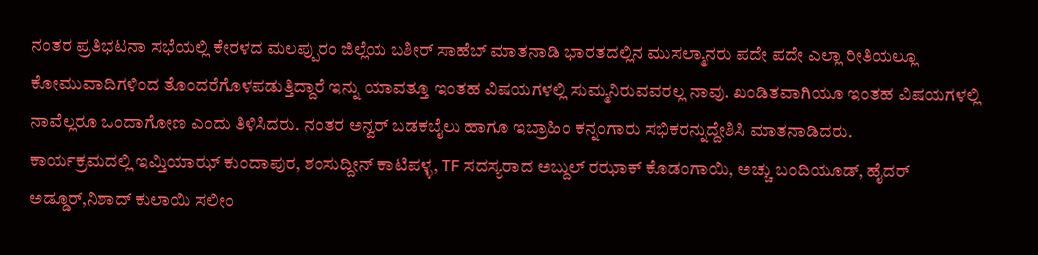ನಂತರ ಪ್ರತಿಭಟನಾ ಸಭೆಯಲ್ಲಿ ಕೇರಳದ ಮಲಪ್ಪುರಂ ಜಿಲ್ಲೆಯ ಬಶೀರ್ ಸಾಹೆಬ್ ಮಾತನಾಡಿ ಭಾರತದಲ್ಲಿನ ಮುಸಲ್ಮಾನರು ಪದೇ ಪದೇ ಎಲ್ಲಾ ರೀತಿಯಲ್ಲೂ ಕೋಮುವಾದಿಗಳಿಂದ ತೊಂದರೆಗೊಳಪಡುತ್ತಿದ್ದಾರೆ ಇನ್ನು ಯಾವತ್ತೂ ಇಂತಹ ವಿಷಯಗಳಲ್ಲಿ ಸುಮ್ಮನಿರುವವರಲ್ಲ ನಾವು. ಖಂಡಿತವಾಗಿಯೂ ಇಂತಹ ವಿಷಯಗಳಲ್ಲಿ ನಾವೆಲ್ಲರೂ ಒಂದಾಗೋಣ ಎಂದು ತಿಳಿಸಿದರು. ನಂತರ ಅನ್ವರ್ ಬಡಕಬೈಲು ಹಾಗೂ ಇಬ್ರಾಹಿಂ ಕನ್ನಂಗಾರು ಸಭಿಕರನ್ನುದ್ದೇಶಿಸಿ ಮಾತನಾಡಿದರು.
ಕಾರ್ಯಕ್ರಮದಲ್ಲಿ ಇಮ್ತಿಯಾಝ್ ಕುಂದಾಪುರ, ಶಂಸುದ್ದೀನ್ ಕಾಟಿಪಳ್ಳ, TF ಸದಸ್ಯರಾದ ಅಬ್ದುಲ್ ರಝಾಕ್ ಕೊಡಂಗಾಯಿ, ಅಚ್ಚು ಬಂದಿಯೂಡ್, ಹೈದರ್ ಅಡ್ಡೂರ್,ನಿಶಾದ್ ಕುಲಾಯಿ ಸಲೀಂ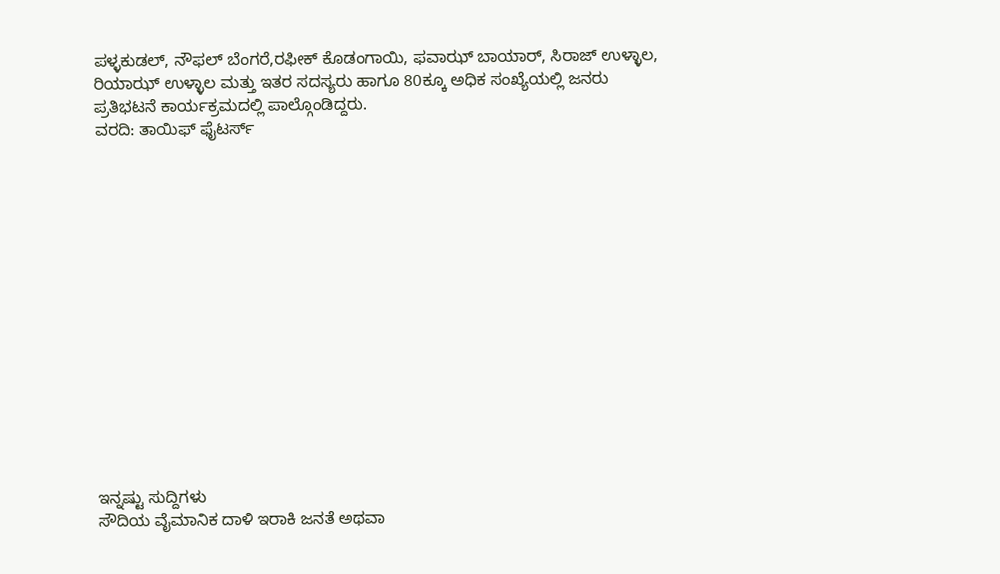ಪಳ್ಳಕುಡಲ್, ನೌಫಲ್ ಬೆಂಗರೆ,ರಫೀಕ್ ಕೊಡಂಗಾಯಿ, ಫವಾಝ್ ಬಾಯಾರ್, ಸಿರಾಜ್ ಉಳ್ಳಾಲ, ರಿಯಾಝ್ ಉಳ್ಳಾಲ ಮತ್ತು ಇತರ ಸದಸ್ಯರು ಹಾಗೂ 80ಕ್ಕೂ ಅಧಿಕ ಸಂಖ್ಯೆಯಲ್ಲಿ ಜನರು ಪ್ರತಿಭಟನೆ ಕಾರ್ಯಕ್ರಮದಲ್ಲಿ ಪಾಲ್ಗೊಂಡಿದ್ದರು.
ವರದಿ: ತಾಯಿಫ್ ಫೈಟರ್ಸ್















ಇನ್ನಷ್ಟು ಸುದ್ದಿಗಳು
ಸೌದಿಯ ವೈಮಾನಿಕ ದಾಳಿ ಇರಾಕಿ ಜನತೆ ಅಥವಾ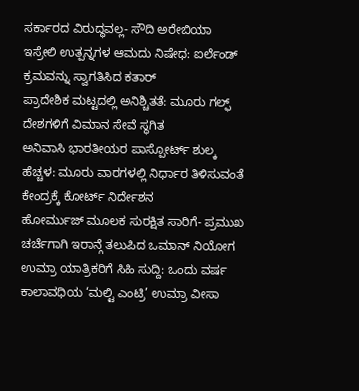ಸರ್ಕಾರದ ವಿರುದ್ಧವಲ್ಲ- ಸೌದಿ ಅರೇಬಿಯಾ
ಇಸ್ರೇಲಿ ಉತ್ಪನ್ನಗಳ ಆಮದು ನಿಷೇಧ: ಐರ್ಲೆಂಡ್ ಕ್ರಮವನ್ನು ಸ್ವಾಗತಿಸಿದ ಕತಾರ್
ಪ್ರಾದೇಶಿಕ ಮಟ್ಟದಲ್ಲಿ ಅನಿಶ್ಚಿತತೆ: ಮೂರು ಗಲ್ಫ್ ದೇಶಗಳಿಗೆ ವಿಮಾನ ಸೇವೆ ಸ್ಥಗಿತ
ಅನಿವಾಸಿ ಭಾರತೀಯರ ಪಾಸ್ಪೋರ್ಟ್ ಶುಲ್ಕ ಹೆಚ್ಚಳ: ಮೂರು ವಾರಗಳಲ್ಲಿ ನಿರ್ಧಾರ ತಿಳಿಸುವಂತೆ ಕೇಂದ್ರಕ್ಕೆ ಕೋರ್ಟ್ ನಿರ್ದೇಶನ
ಹೋರ್ಮುಜ್ ಮೂಲಕ ಸುರಕ್ಷಿತ ಸಾರಿಗೆ- ಪ್ರಮುಖ ಚರ್ಚೆಗಾಗಿ ಇರಾನ್ಗೆ ತಲುಪಿದ ಒಮಾನ್ ನಿಯೋಗ
ಉಮ್ರಾ ಯಾತ್ರಿಕರಿಗೆ ಸಿಹಿ ಸುದ್ದಿ: ಒಂದು ವರ್ಷ ಕಾಲಾವಧಿಯ ‘ಮಲ್ಟಿ ಎಂಟ್ರಿ’ ಉಮ್ರಾ ವೀಸಾ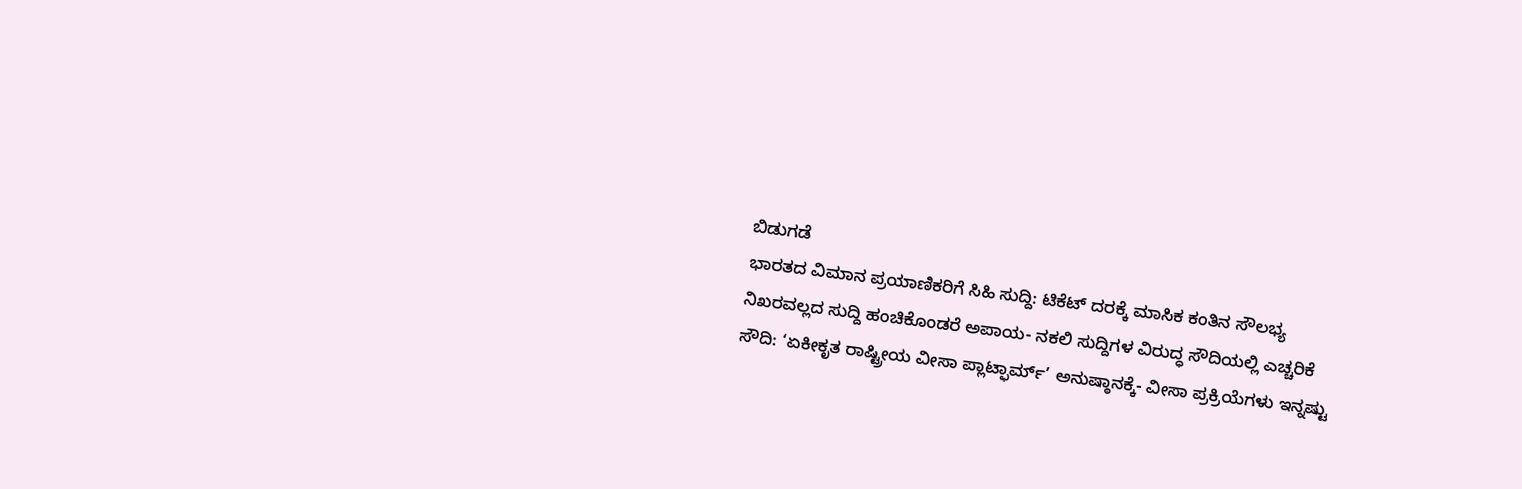ಬಿಡುಗಡೆ
ಭಾರತದ ವಿಮಾನ ಪ್ರಯಾಣಿಕರಿಗೆ ಸಿಹಿ ಸುದ್ದಿ: ಟಿಕೆಟ್ ದರಕ್ಕೆ ಮಾಸಿಕ ಕಂತಿನ ಸೌಲಭ್ಯ
ನಿಖರವಲ್ಲದ ಸುದ್ದಿ ಹಂಚಿಕೊಂಡರೆ ಅಪಾಯ- ನಕಲಿ ಸುದ್ದಿಗಳ ವಿರುದ್ಧ ಸೌದಿಯಲ್ಲಿ ಎಚ್ಚರಿಕೆ
ಸೌದಿ: ‘ಏಕೀಕೃತ ರಾಷ್ಟ್ರೀಯ ವೀಸಾ ಪ್ಲಾಟ್ಫಾರ್ಮ್’ ಅನುಷ್ಠಾನಕ್ಕೆ- ವೀಸಾ ಪ್ರಕ್ರಿಯೆಗಳು ಇನ್ನಷ್ಟು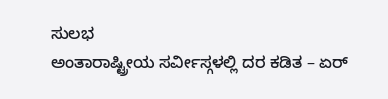ಸುಲಭ
ಅಂತಾರಾಷ್ಟ್ರೀಯ ಸರ್ವೀಸ್ಗಳಲ್ಲಿ ದರ ಕಡಿತ – ಏರ್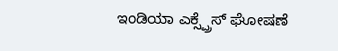ಇಂಡಿಯಾ ಎಕ್ಸ್ಪ್ರೆಸ್ ಘೋಷಣೆ